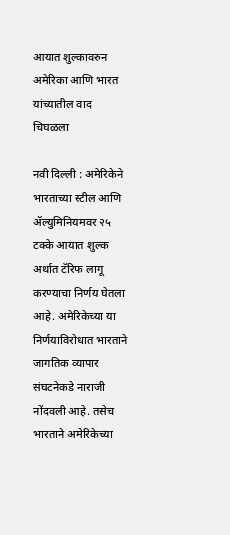आयात शुल्कावरुन अमेरिका आणि भारत यांच्यातील वाद चिघळला

नवी दिल्ली : अमेरिकेने भारताच्या स्टील आणि ॲल्युमिनियमवर २५ टक्के आयात शुल्क अर्थात टॅरिफ लागू करण्याचा निर्णय घेतला आहे. अमेरिकेच्या या निर्णयाविरोधात भारताने जागतिक व्यापार संघटनेकडे नाराजी नोंदवली आहे. तसेच भारताने अमेरिकेच्या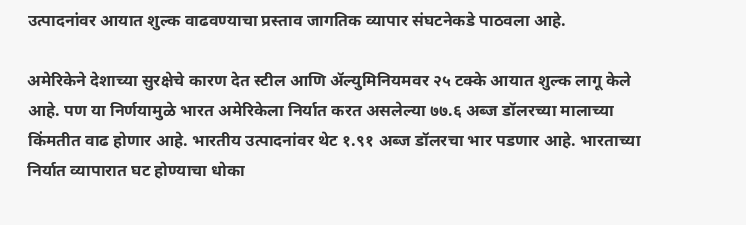उत्पादनांवर आयात शुल्क वाढवण्याचा प्रस्ताव जागतिक व्यापार संघटनेकडे पाठवला आहे.

अमेरिकेने देशाच्या सुरक्षेचे कारण देत स्टील आणि ॲल्युमिनियमवर २५ टक्के आयात शुल्क लागू केले आहे. पण या निर्णयामुळे भारत अमेरिकेला निर्यात करत असलेल्या ७७.६ अब्ज डॉलरच्या मालाच्या किंमतीत वाढ होणार आहे. भारतीय उत्पादनांवर थेट १.९१ अब्ज डॉलरचा भार पडणार आहे. भारताच्या निर्यात व्यापारात घट होण्याचा धोका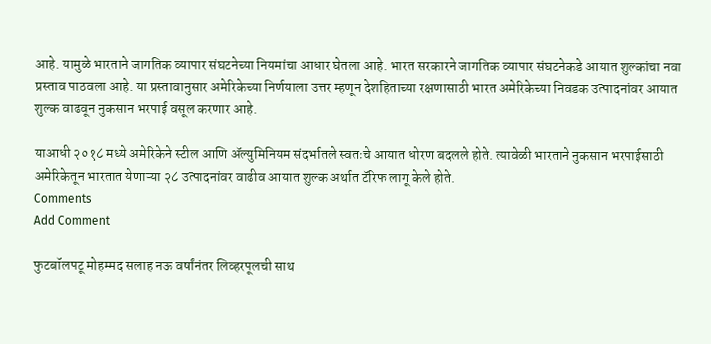आहे. यामुळे भारताने जागतिक व्यापार संघटनेच्या नियमांचा आधार घेतला आहे. भारत सरकारने जागतिक व्यापार संघटनेकडे आयात शुल्कांचा नवा प्रस्ताव पाठवला आहे. या प्रस्तावानुसार अमेरिकेच्या निर्णयाला उत्तर म्हणून देशहिताच्या रक्षणासाठी भारत अमेरिकेच्या निवडक उत्पादनांवर आयात शुल्क वाढवून नुकसान भरपाई वसूल करणार आहे.

याआधी २०१८ मध्ये अमेरिकेने स्टील आणि ॲल्युमिनियम संदर्भातले स्वतःचे आयात धोरण बदलले होते. त्यावेळी भारताने नुकसान भरपाईसाठी अमेरिकेतून भारतात येणाऱ्या २८ उत्पादनांवर वाढीव आयात शुल्क अर्थात टॅरिफ लागू केले होते.
Comments
Add Comment

फुटबॉलपटू मोहम्मद सलाह नऊ वर्षांनंतर लिव्हरपूलची साथ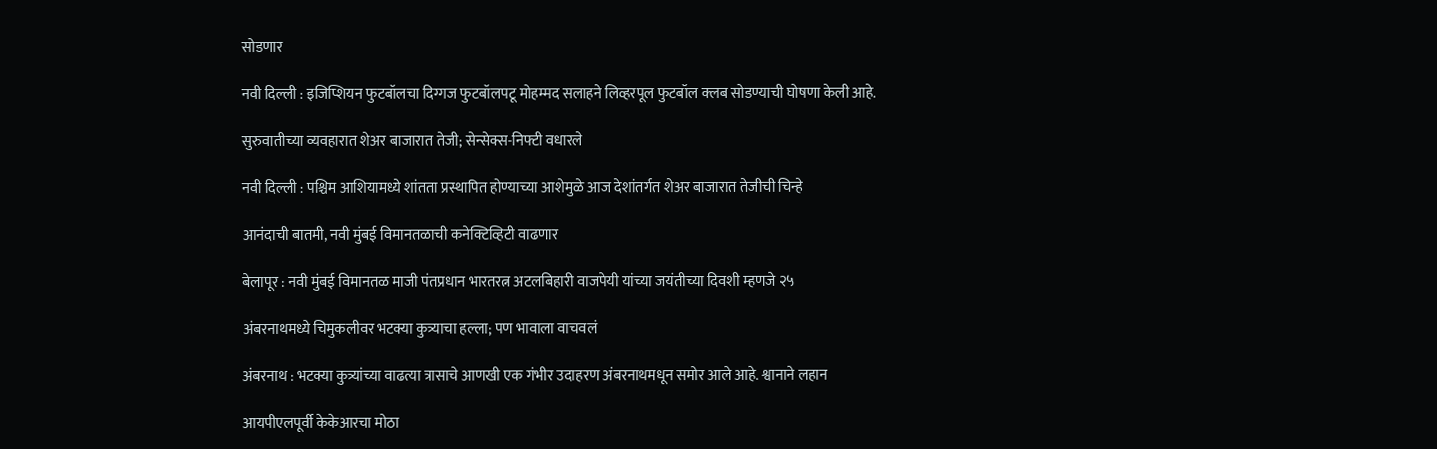सोडणार

नवी दिल्ली : इजिप्शियन फुटबॉलचा दिग्गज फुटबॉलपटू मोहम्मद सलाहने लिव्हरपूल फुटबॉल क्लब सोडण्याची घोषणा केली आहे.

सुरुवातीच्या व्यवहारात शेअर बाजारात तेजी; सेन्सेक्स-निफ्टी वधारले

नवी दिल्ली : पश्चिम आशियामध्ये शांतता प्रस्थापित होण्याच्या आशेमुळे आज देशांतर्गत शेअर बाजारात तेजीची चिन्हे

आनंदाची बातमी, नवी मुंबई विमानतळाची कनेक्टिव्हिटी वाढणार

बेलापूर : नवी मुंबई विमानतळ माजी पंतप्रधान भारतरत्न अटलबिहारी वाजपेयी यांच्या जयंतीच्या दिवशी म्हणजे २५

अंबरनाथमध्ये चिमुकलीवर भटक्या कुत्र्याचा हल्ला; पण भावाला वाचवलं

अंबरनाथ : भटक्या कुत्र्यांच्या वाढत्या त्रासाचे आणखी एक गंभीर उदाहरण अंबरनाथमधून समोर आले आहे. श्वानाने लहान

आयपीएलपूर्वी केकेआरचा मोठा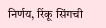निर्णय, रिंकू सिंगची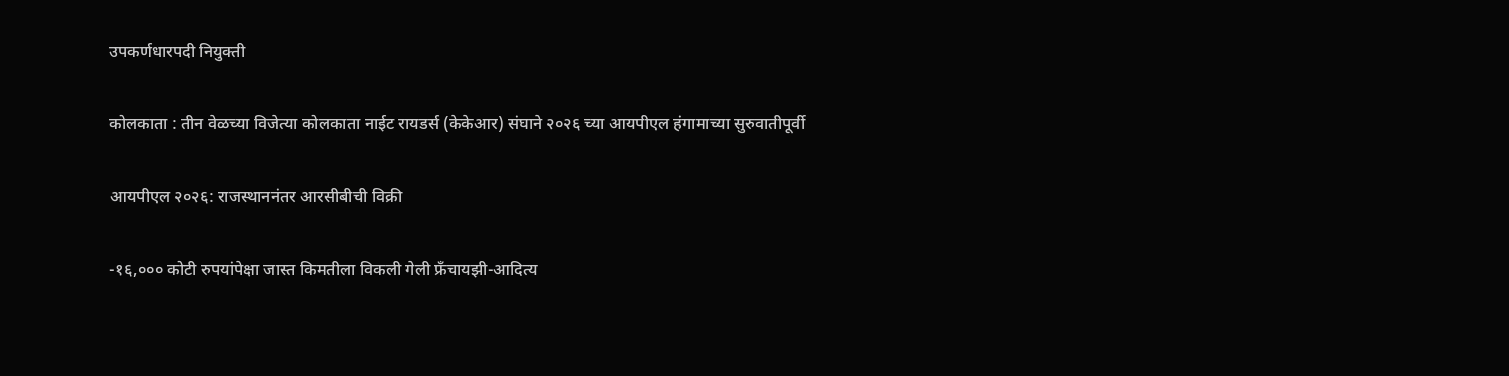उपकर्णधारपदी नियुक्ती

कोलकाता : तीन वेळच्या विजेत्या कोलकाता नाईट रायडर्स (केकेआर) संघाने २०२६ च्या आयपीएल हंगामाच्या सुरुवातीपूर्वी

आयपीएल २०२६: राजस्थाननंतर आरसीबीची विक्री

-१६,००० कोटी रुपयांपेक्षा जास्त किमतीला विकली गेली फ्रँचायझी-आदित्य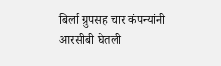बिर्ला ग्रुपसह चार कंपन्यांनी आरसीबी घेतली